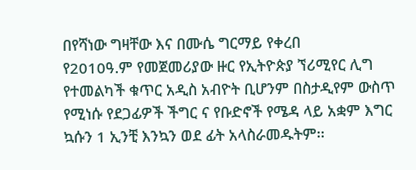በየሻነው ግዛቸው እና በሙሴ ግርማይ የቀረበ
የ2010ዓ.ም የመጀመሪያው ዙር የኢትዮጵያ ኘሪሚየር ሊግ የተመልካች ቁጥር አዲስ አብዮት ቢሆንም በስታዲየም ውስጥ የሚነሱ የደጋፊዎች ችግር ና የቡድኖች የሜዳ ላይ አቋም እግር ኳሱን 1 ኢንቺ እንኳን ወደ ፊት አላስራመዱትም፡፡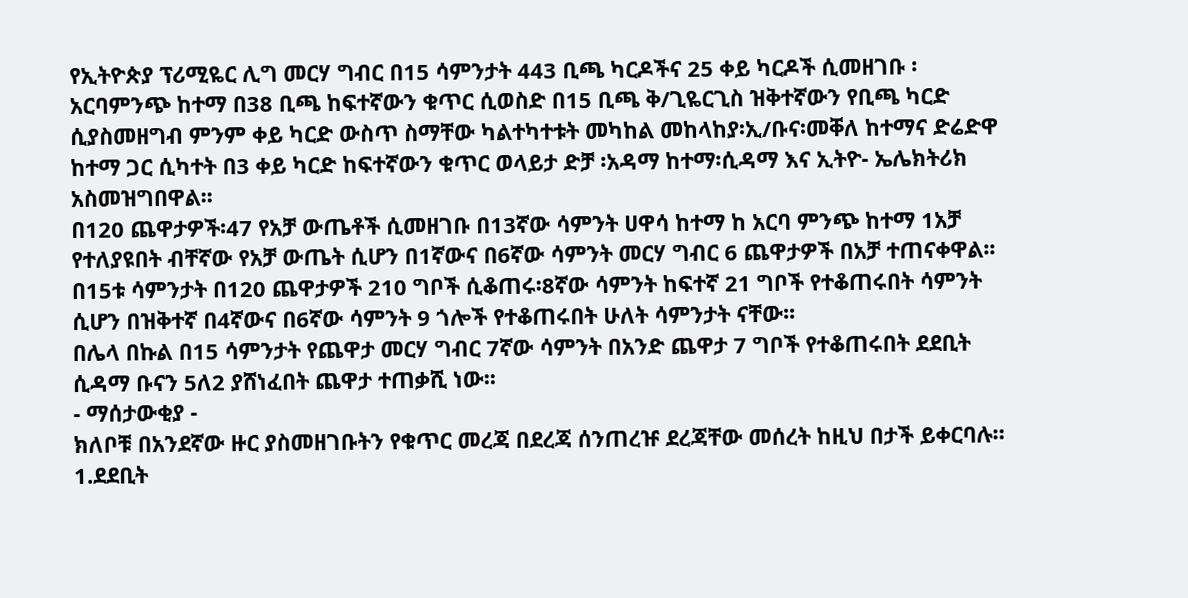የኢትዮጵያ ፕሪሚዬር ሊግ መርሃ ግብር በ15 ሳምንታት 443 ቢጫ ካርዶችና 25 ቀይ ካርዶች ሲመዘገቡ ፡አርባምንጭ ከተማ በ38 ቢጫ ከፍተኛውን ቁጥር ሲወስድ በ15 ቢጫ ቅ/ጊዬርጊስ ዝቅተኛውን የቢጫ ካርድ ሲያስመዘግብ ምንም ቀይ ካርድ ውስጥ ስማቸው ካልተካተቱት መካከል መከላከያ፡ኢ/ቡና፡መቐለ ከተማና ድሬድዋ ከተማ ጋር ሲካተት በ3 ቀይ ካርድ ከፍተኛውን ቁጥር ወላይታ ድቻ ፡አዳማ ከተማ፡ሲዳማ እና ኢትዮ- ኤሌክትሪክ አስመዝግበዋል፡፡
በ120 ጨዋታዎች፡47 የአቻ ውጤቶች ሲመዘገቡ በ13ኛው ሳምንት ሀዋሳ ከተማ ከ አርባ ምንጭ ከተማ 1አቻ የተለያዩበት ብቸኛው የአቻ ውጤት ሲሆን በ1ኛውና በ6ኛው ሳምንት መርሃ ግብር 6 ጨዋታዎች በአቻ ተጠናቀዋል፡፡
በ15ቱ ሳምንታት በ120 ጨዋታዎች 210 ግቦች ሲቆጠሩ፡8ኛው ሳምንት ከፍተኛ 21 ግቦች የተቆጠሩበት ሳምንት ሲሆን በዝቅተኛ በ4ኛውና በ6ኛው ሳምንት 9 ጎሎች የተቆጠሩበት ሁለት ሳምንታት ናቸው፡፡
በሌላ በኩል በ15 ሳምንታት የጨዋታ መርሃ ግብር 7ኛው ሳምንት በአንድ ጨዋታ 7 ግቦች የተቆጠሩበት ደደቢት ሲዳማ ቡናን 5ለ2 ያሸነፈበት ጨዋታ ተጠቃሺ ነው፡፡
- ማሰታውቂያ -
ክለቦቹ በአንደኛው ዙር ያስመዘገቡትን የቁጥር መረጃ በደረጃ ሰንጠረዡ ደረጃቸው መሰረት ከዚህ በታች ይቀርባሉ።
1.ደደቢት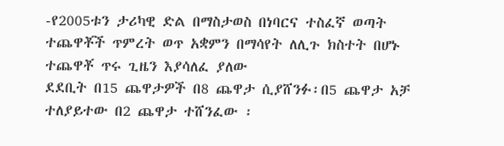-የ2005ቱን ታሪካዊ ድል በማስታወስ በነባርና ተስፈኛ ወጣት ተጨዋቾች ጥምረት ወጥ አቋምን በማሳየት ለሊጉ ክስተት በሆኑ ተጨዋቾ ጥሩ ጊዜን እያሳለፈ ያለው
ደደቢት በ15 ጨዋታዎች በ8 ጨዋታ ሲያሸንፉ፡በ5 ጨዋታ አቻ ተለያይተው በ2 ጨዋታ ተሸንፈው ፡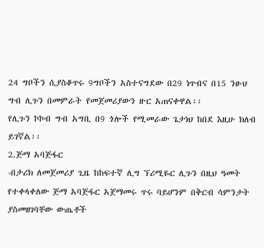24 ግቦችን ሲያስቆጥሩ 9ግቦችን አስተናግደው በ29 ነጥብና በ15 ንፁህ ግብ ሊጉን በመምራት የመጀመሪያውን ዙር አጠናቀዋል፡፡
የሊጉን ኮኮብ ግብ አግቢ በ9 ጎሎች የሚመራው ጌታነህ ከበደ እዚሁ ክለብ ይገኛል፡፡
2.ጅማ አባጅፋር
-በታሪክ ለመጀመሪያ ጊዜ ከከፍተኛ ሊግ ኘሪሚዬር ሊጉን በዚህ ዓመት የተቀላቀለው ጅማ አባጅፋር አጀማመሩ ጥሩ ባይሆንም በቅርብ ሳምንታት ያስመዘገባቸው ውጤቶች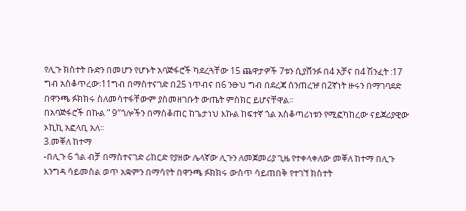የሊጉ ክስተት ቡድን በመሆን የሆኑት አባጅፋሮች ካደረጓቸው 15 ጨዋታዎች 7ቱን ሲያሸንፉ በ4 አቻና በ4 ሽንፈት :17 ግብ አስቆጥረው፡11ግብ በማስተናገድ በ25 ነጥብና በ6 ንፁህ ግብ በደረጃ ሰንጠረዡ በ2ኛነት ዙሩን በማገባደድ በዋንጫ ፉክክሩ ስለመሳተፋቸውም ያስመዘገቡት ውጤት ምስክር ይሆናቸዋል፡፡
በአባጅፋሮች በኩል ” 9″ጎሎችን በማስቆጠር ከጌታነህ እኩል ከፍተኛ ጎል አስቆጣሪነቱን የሚፎካከረው ናይጀሪያዊው ኦኪኪ አፎላቢ አለ፡፡
3.መቐለ ከተማ
-በሊጉ 6 ጎል ብቻ በማስተናገድ ሪከርድ የያዘው ሌላኛው ሊጉን ለመጀመሪያ ጊዜ የተቀላቀለው መቐለ ከተማ በሊጉ እንግዳ ሳይመስል ወጥ አቋምን በማሳየት በዋንጫ ፉክክሩ ውስጥ ሳይጠበቅ የተገኘ ክስተት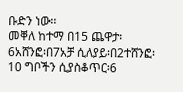ቡድን ነው፡፡
መቐለ ከተማ በ15 ጨዋታ፡6አሸንፎ፡በ7አቻ ሲለያይ፡በ2ተሸንፎ፡10 ግቦችን ሲያስቆጥር፡6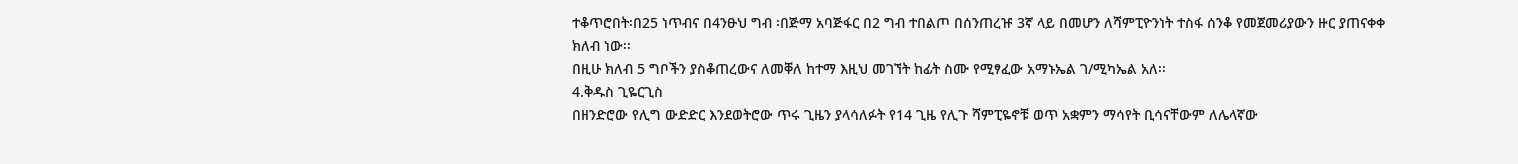ተቆጥሮበት፡በ25 ነጥብና በ4ንፁህ ግብ ፡በጅማ አባጅፋር በ2 ግብ ተበልጦ በሰንጠረዡ 3ኛ ላይ በመሆን ለሻምፒዮንነት ተስፋ ሰንቆ የመጀመሪያውን ዙር ያጠናቀቀ ክለብ ነው፡፡
በዚሁ ክለብ 5 ግቦችን ያስቆጠረውና ለመቐለ ከተማ እዚህ መገኘት ከፊት ስሙ የሚፃፈው አማኑኤል ገ/ሚካኤል አለ፡፡
4.ቅዱስ ጊዬርጊስ
በዘንድሮው የሊግ ውድድር እንደወትሮው ጥሩ ጊዜን ያላሳለፉት የ14 ጊዜ የሊጉ ሻምፒዬኖቹ ወጥ አቋምን ማሳየት ቢሳናቸውም ለሌላኛው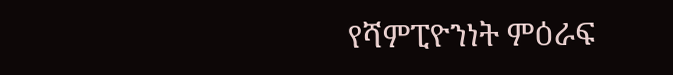የሻምፒዮንነት ምዕራፍ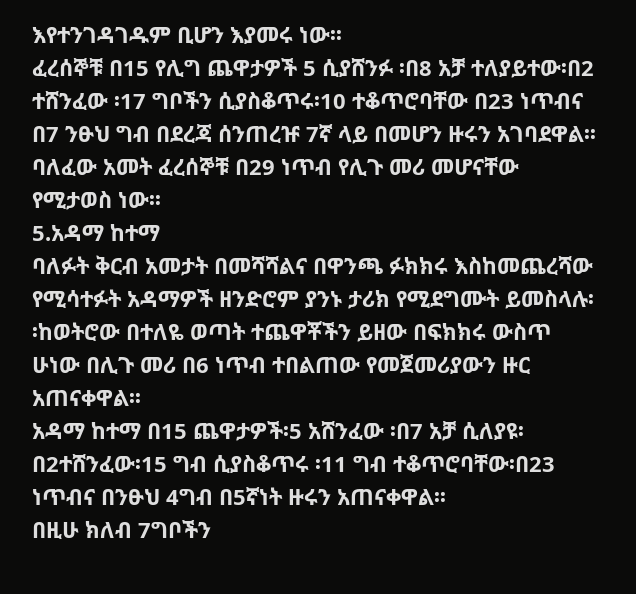እየተንገዳገዱም ቢሆን እያመሩ ነው፡፡
ፈረሰኞቹ በ15 የሊግ ጨዋታዎች 5 ሲያሸንፉ ፡በ8 አቻ ተለያይተው፡በ2 ተሸንፈው ፡17 ግቦችን ሲያስቆጥሩ፡10 ተቆጥሮባቸው በ23 ነጥብና በ7 ንፁህ ግብ በደረጃ ሰንጠረዡ 7ኛ ላይ በመሆን ዙሩን አገባደዋል፡፡ባለፈው አመት ፈረሰኞቹ በ29 ነጥብ የሊጉ መሪ መሆናቸው የሚታወስ ነው፡፡
5.አዳማ ከተማ
ባለፉት ቅርብ አመታት በመሻሻልና በዋንጫ ፉክክሩ እስከመጨረሻው የሚሳተፉት አዳማዎች ዘንድሮም ያንኑ ታሪክ የሚደግሙት ይመስላሉ፡፡ከወትሮው በተለዬ ወጣት ተጨዋቾችን ይዘው በፍክክሩ ውስጥ ሁነው በሊጉ መሪ በ6 ነጥብ ተበልጠው የመጀመሪያውን ዙር አጠናቀዋል፡፡
አዳማ ከተማ በ15 ጨዋታዎች፡5 አሸንፈው ፡በ7 አቻ ሲለያዩ፡በ2ተሸንፈው፡15 ግብ ሲያስቆጥሩ ፡11 ግብ ተቆጥሮባቸው፡በ23 ነጥብና በንፁህ 4ግብ በ5ኛነት ዙሩን አጠናቀዋል፡፡
በዚሁ ክለብ 7ግቦችን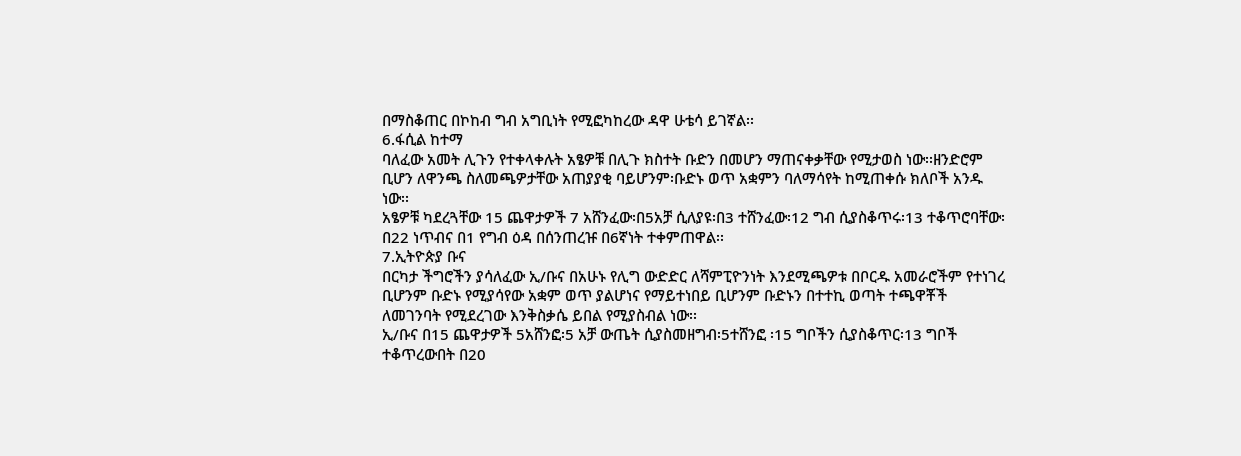በማስቆጠር በኮከብ ግብ አግቢነት የሚፎካከረው ዳዋ ሁቴሳ ይገኛል፡፡
6.ፋሲል ከተማ
ባለፈው አመት ሊጉን የተቀላቀሉት አፄዎቹ በሊጉ ክስተት ቡድን በመሆን ማጠናቀቃቸው የሚታወስ ነው፡፡ዘንድሮም ቢሆን ለዋንጫ ስለመጫዎታቸው አጠያያቂ ባይሆንም፡ቡድኑ ወጥ አቋምን ባለማሳየት ከሚጠቀሱ ክለቦች አንዱ ነው፡፡
አፄዎቹ ካደረጓቸው 15 ጨዋታዎች 7 አሸንፈው፡በ5አቻ ሲለያዩ፡በ3 ተሸንፈው፡12 ግብ ሲያስቆጥሩ፡13 ተቆጥሮባቸው፡በ22 ነጥብና በ1 የግብ ዕዳ በሰንጠረዡ በ6ኛነት ተቀምጠዋል፡፡
7.ኢትዮጵያ ቡና
በርካታ ችግሮችን ያሳለፈው ኢ/ቡና በአሁኑ የሊግ ውድድር ለሻምፒዮንነት እንደሚጫዎቱ በቦርዱ አመራሮችም የተነገረ ቢሆንም ቡድኑ የሚያሳየው አቋም ወጥ ያልሆነና የማይተነበይ ቢሆንም ቡድኑን በተተኪ ወጣት ተጫዋቾች ለመገንባት የሚደረገው እንቅስቃሴ ይበል የሚያስብል ነው፡፡
ኢ/ቡና በ15 ጨዋታዎች 5አሸንፎ፡5 አቻ ውጤት ሲያስመዘግብ፡5ተሸንፎ ፡15 ግቦችን ሲያስቆጥር፡13 ግቦች ተቆጥረውበት በ20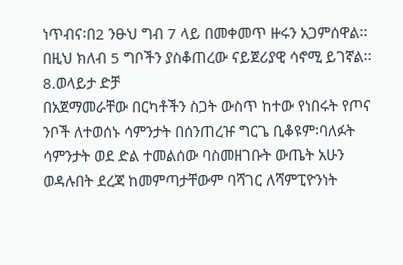ነጥብና፡በ2 ንፁህ ግብ 7 ላይ በመቀመጥ ዙሩን አጋምሰዋል፡፡በዚህ ክለብ 5 ግቦችን ያስቆጠረው ናይጀሪያዊ ሳኖሚ ይገኛል፡፡
8.ወላይታ ድቻ
በአጀማመራቸው በርካቶችን ስጋት ውስጥ ከተው የነበሩት የጦና ንቦች ለተወሰኑ ሳምንታት በሰንጠረዡ ግርጌ ቢቆዩም፡ባለፉት ሳምንታት ወደ ድል ተመልሰው ባስመዘገቡት ውጤት አሁን ወዳሉበት ደረጃ ከመምጣታቸውም ባሻገር ለሻምፒዮንነት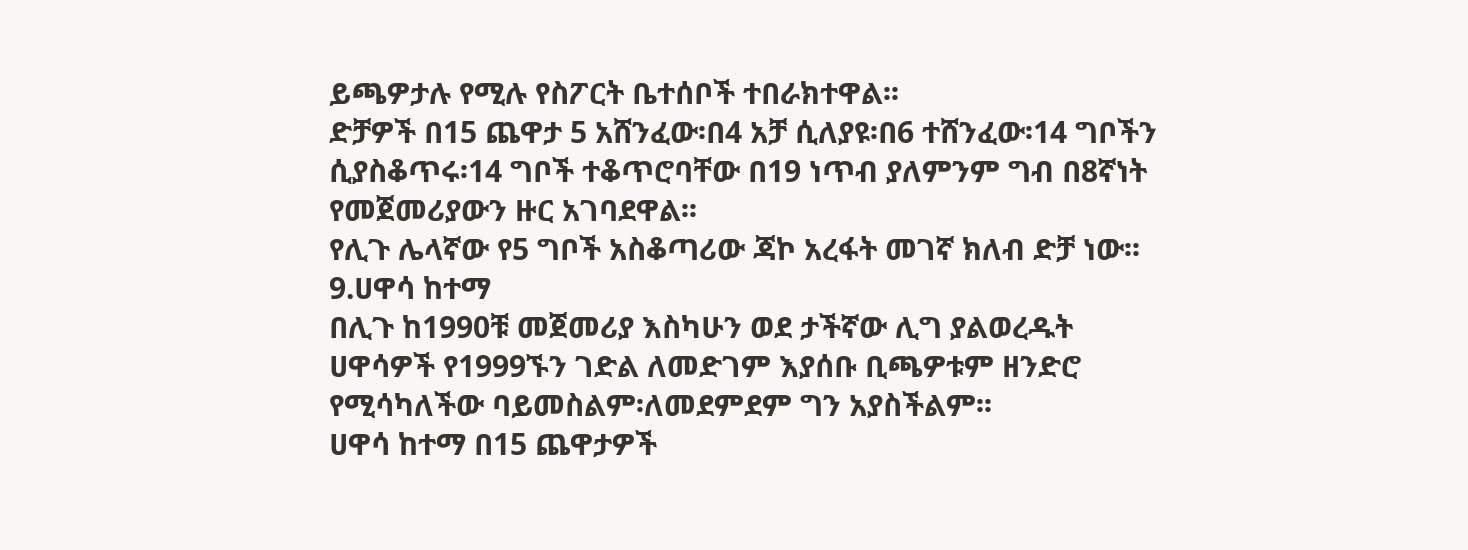ይጫዎታሉ የሚሉ የስፖርት ቤተሰቦች ተበራክተዋል፡፡
ድቻዎች በ15 ጨዋታ 5 አሸንፈው፡በ4 አቻ ሲለያዩ፡በ6 ተሸንፈው፡14 ግቦችን ሲያስቆጥሩ፡14 ግቦች ተቆጥሮባቸው በ19 ነጥብ ያለምንም ግብ በ8ኛነት የመጀመሪያውን ዙር አገባደዋል፡፡
የሊጉ ሌላኛው የ5 ግቦች አስቆጣሪው ጃኮ አረፋት መገኛ ክለብ ድቻ ነው፡፡
9.ሀዋሳ ከተማ
በሊጉ ከ1990ቹ መጀመሪያ እስካሁን ወደ ታችኛው ሊግ ያልወረዱት ሀዋሳዎች የ1999ኙን ገድል ለመድገም እያሰቡ ቢጫዎቱም ዘንድሮ የሚሳካለችው ባይመስልም፡ለመደምደም ግን አያስችልም፡፡
ሀዋሳ ከተማ በ15 ጨዋታዎች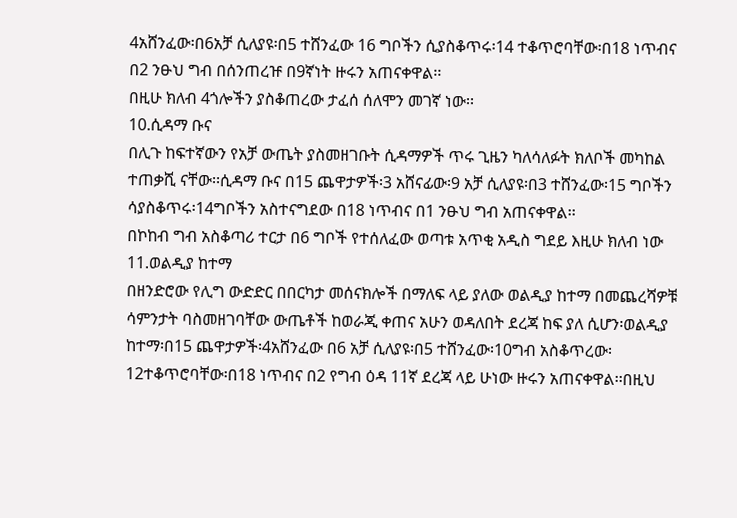4አሸንፈው፡በ6አቻ ሲለያዩ፡በ5 ተሸንፈው 16 ግቦችን ሲያስቆጥሩ፡14 ተቆጥሮባቸው፡በ18 ነጥብና በ2 ንፁህ ግብ በሰንጠረዡ በ9ኛነት ዙሩን አጠናቀዋል፡፡
በዚሁ ክለብ 4ጎሎችን ያስቆጠረው ታፈሰ ሰለሞን መገኛ ነው፡፡
10.ሲዳማ ቡና
በሊጉ ከፍተኛውን የአቻ ውጤት ያስመዘገቡት ሲዳማዎች ጥሩ ጊዜን ካለሳለፉት ክለቦች መካከል ተጠቃሺ ናቸው፡፡ሲዳማ ቡና በ15 ጨዋታዎች፡3 አሸናፊው፡9 አቻ ሲለያዩ፡በ3 ተሸንፈው፡15 ግቦችን ሳያስቆጥሩ፡14ግቦችን አስተናግደው በ18 ነጥብና በ1 ንፁህ ግብ አጠናቀዋል፡፡
በኮከብ ግብ አስቆጣሪ ተርታ በ6 ግቦች የተሰለፈው ወጣቱ አጥቂ አዲስ ግደይ እዚሁ ክለብ ነው
11.ወልዲያ ከተማ
በዘንድሮው የሊግ ውድድር በበርካታ መሰናክሎች በማለፍ ላይ ያለው ወልዲያ ከተማ በመጨረሻዎቹ ሳምንታት ባስመዘገባቸው ውጤቶች ከወራጂ ቀጠና አሁን ወዳለበት ደረጃ ከፍ ያለ ሲሆን፡ወልዲያ ከተማ፡በ15 ጨዋታዎች፡4አሸንፈው በ6 አቻ ሲለያዩ፡በ5 ተሸንፈው፡10ግብ አስቆጥረው፡12ተቆጥሮባቸው፡በ18 ነጥብና በ2 የግብ ዕዳ 11ኛ ደረጃ ላይ ሁነው ዙሩን አጠናቀዋል፡፡በዚህ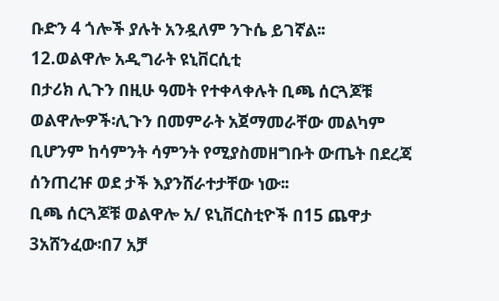ቡድን 4 ጎሎች ያሉት አንዷለም ንጉሴ ይገኛል፡፡
12.ወልዋሎ አዲግራት ዩኒቨርሲቲ
በታሪክ ሊጉን በዚሁ ዓመት የተቀላቀሉት ቢጫ ሰርጓጆቹ ወልዋሎዎች፡ሊጉን በመምራት አጀማመራቸው መልካም ቢሆንም ከሳምንት ሳምንት የሚያስመዘግቡት ውጤት በደረጃ ሰንጠረዡ ወደ ታች እያንሸራተታቸው ነው፡፡
ቢጫ ሰርጓጆቹ ወልዋሎ አ/ ዩኒቨርስቲዮች በ15 ጨዋታ 3አሸንፈው፡በ7 አቻ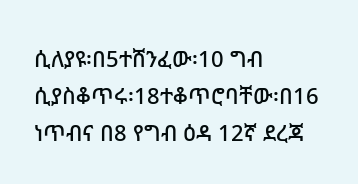ሲለያዩ፡በ5ተሸንፈው፡10 ግብ ሲያስቆጥሩ፡18ተቆጥሮባቸው፡በ16 ነጥብና በ8 የግብ ዕዳ 12ኛ ደረጃ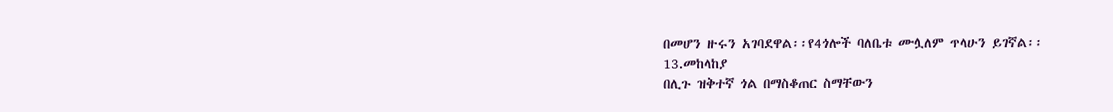በመሆን ዙሩን አገባደዋል፡፡የ4ጎሎች ባለቤቱ ሙሏለም ጥላሁን ይገኛል፡፡
13.መከላከያ
በሊጉ ዝቅተኛ ጎል በማስቆጠር ስማቸውን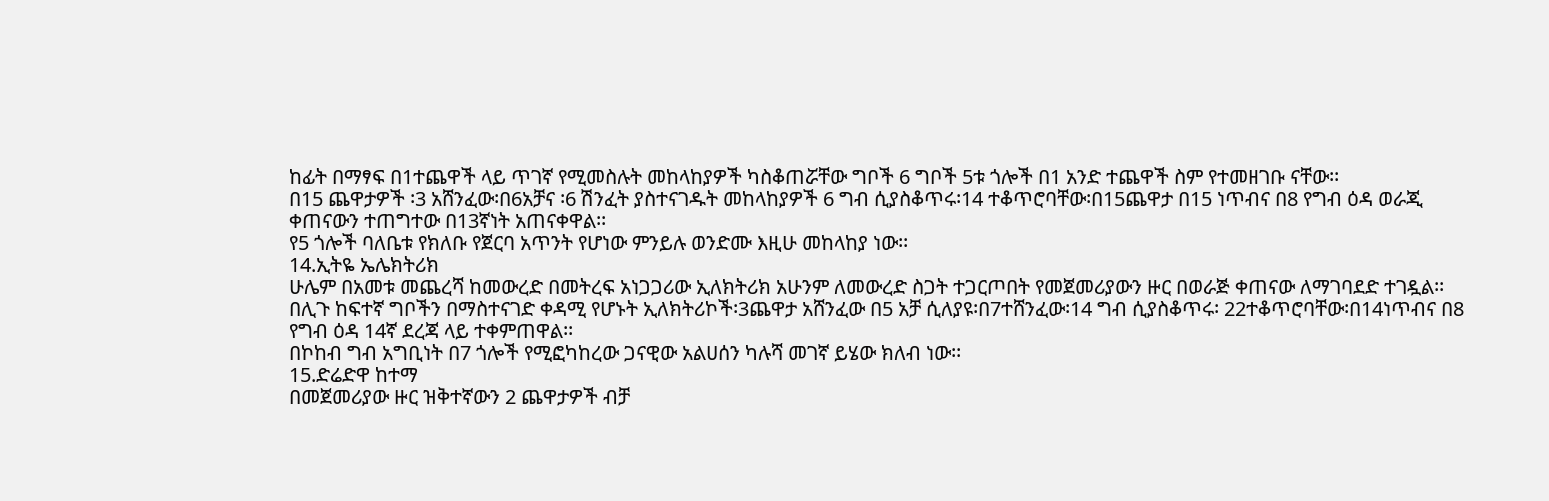ከፊት በማፃፍ በ1ተጨዋች ላይ ጥገኛ የሚመስሉት መከላከያዎች ካስቆጠሯቸው ግቦች 6 ግቦች 5ቱ ጎሎች በ1 አንድ ተጨዋች ስም የተመዘገቡ ናቸው፡፡
በ15 ጨዋታዎች ፡3 አሸንፈው፡በ6አቻና ፡6 ሽንፈት ያስተናገዱት መከላከያዎች 6 ግብ ሲያስቆጥሩ፡14 ተቆጥሮባቸው፡በ15ጨዋታ በ15 ነጥብና በ8 የግብ ዕዳ ወራጂ ቀጠናውን ተጠግተው በ13ኛነት አጠናቀዋል፡፡
የ5 ጎሎች ባለቤቱ የክለቡ የጀርባ አጥንት የሆነው ምንይሉ ወንድሙ እዚሁ መከላከያ ነው፡፡
14.ኢትዬ ኤሌክትሪክ
ሁሌም በአመቱ መጨረሻ ከመውረድ በመትረፍ አነጋጋሪው ኢለክትሪክ አሁንም ለመውረድ ስጋት ተጋርጦበት የመጀመሪያውን ዙር በወራጅ ቀጠናው ለማገባደድ ተገዷል፡፡
በሊጉ ከፍተኛ ግቦችን በማስተናገድ ቀዳሚ የሆኑት ኢለክትሪኮች፡3ጨዋታ አሸንፈው በ5 አቻ ሲለያዩ፡በ7ተሸንፈው፡14 ግብ ሲያስቆጥሩ፡ 22ተቆጥሮባቸው፡በ14ነጥብና በ8 የግብ ዕዳ 14ኛ ደረጃ ላይ ተቀምጠዋል፡፡
በኮከብ ግብ አግቢነት በ7 ጎሎች የሚፎካከረው ጋናዊው አልሀሰን ካሉሻ መገኛ ይሄው ክለብ ነው፡፡
15.ድሬድዋ ከተማ
በመጀመሪያው ዙር ዝቅተኛውን 2 ጨዋታዎች ብቻ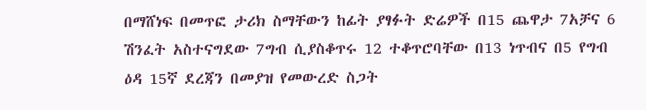በማሸነፍ በመጥፎ ታሪክ ስማቸውን ከፊት ያፃፉት ድሬዎች በ15 ጨዋታ 7አቻና 6 ሽንፈት አስተናግደው 7ግብ ሲያስቆጥሩ 12 ተቆጥሮባቸው በ13 ነጥብና በ5 የግብ ዕዳ 15ኛ ደረጃን በመያዝ የመውረድ ስጋት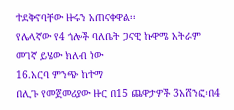ተደቅኖባቸው ዙሩን አጠናቀዋል፡፡
የሌላኛው የ4 ጎሎች ባለቤት ጋናዊ ኩዋሜ አትራም መገኛ ይሄው ክለብ ነው
16.አርባ ምንጭ ከተማ
በሊጉ የመጀመሪያው ዙር በ15 ጨዋታዎች 3አሸንፎ፡በ4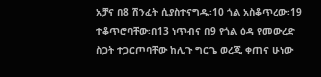አቻና በ8 ሽንፈት ሲያስተናግዱ፡10 ጎል አስቆጥረው፡19 ተቆጥሮባቸው፡በ13 ነጥብና በ9 የጎል ዕዳ የመውረድ ስጋት ተጋርጦባቸው ከሊጉ ግርጌ ወረጂ ቀጠና ሁነው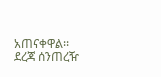አጠናቀዋል፡፡
ደረጃ ሰንጠረዥ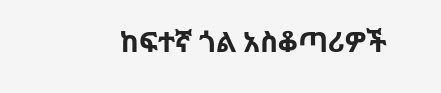ከፍተኛ ጎል አስቆጣሪዎች